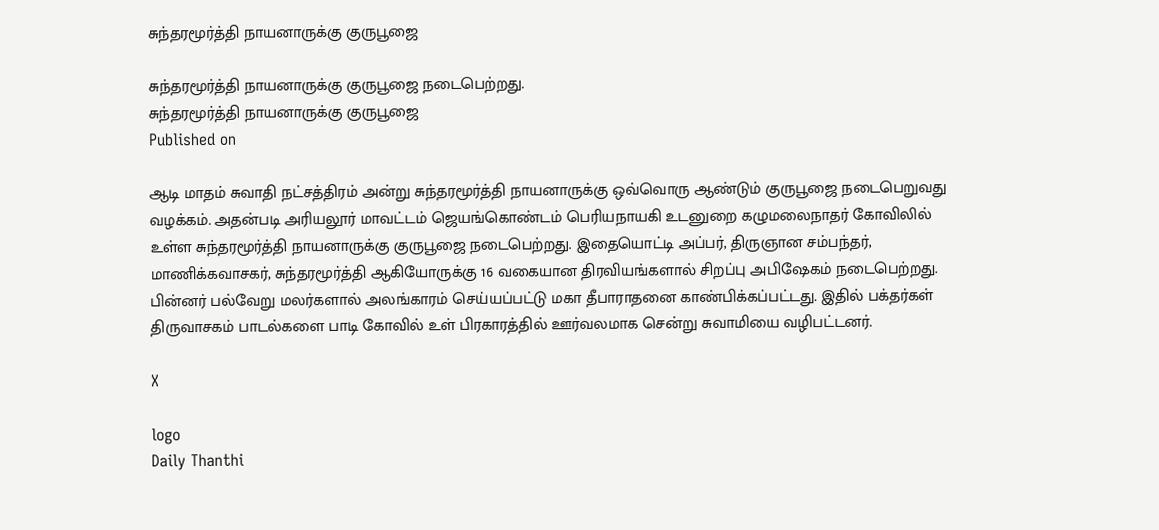சுந்தரமூர்த்தி நாயனாருக்கு குருபூஜை

சுந்தரமூர்த்தி நாயனாருக்கு குருபூஜை நடைபெற்றது.
சுந்தரமூர்த்தி நாயனாருக்கு குருபூஜை
Published on

ஆடி மாதம் சுவாதி நட்சத்திரம் அன்று சுந்தரமூர்த்தி நாயனாருக்கு ஒவ்வொரு ஆண்டும் குருபூஜை நடைபெறுவது வழக்கம். அதன்படி அரியலூர் மாவட்டம் ஜெயங்கொண்டம் பெரியநாயகி உடனுறை கழுமலைநாதர் கோவிலில் உள்ள சுந்தரமூர்த்தி நாயனாருக்கு குருபூஜை நடைபெற்றது. இதையொட்டி அப்பர், திருஞான சம்பந்தர், மாணிக்கவாசகர், சுந்தரமூர்த்தி ஆகியோருக்கு 16 வகையான திரவியங்களால் சிறப்பு அபிஷேகம் நடைபெற்றது. பின்னர் பல்வேறு மலர்களால் அலங்காரம் செய்யப்பட்டு மகா தீபாராதனை காண்பிக்கப்பட்டது. இதில் பக்தர்கள் திருவாசகம் பாடல்களை பாடி கோவில் உள் பிரகாரத்தில் ஊர்வலமாக சென்று சுவாமியை வழிபட்டனர்.

X

logo
Daily Thanthi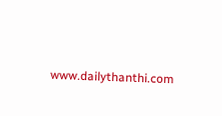www.dailythanthi.com